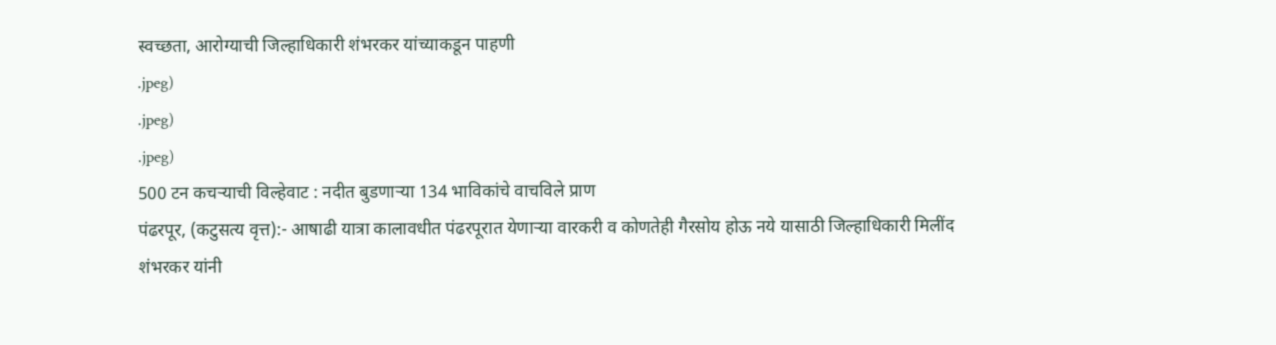स्वच्छता, आरोग्याची जिल्हाधिकारी शंभरकर यांच्याकडून पाहणी
.jpeg)
.jpeg)
.jpeg)
500 टन कचऱ्याची विल्हेवाट : नदीत बुडणाऱ्या 134 भाविकांचे वाचविले प्राण
पंढरपूर, (कटुसत्य वृत्त):- आषाढी यात्रा कालावधीत पंढरपूरात येणाऱ्या वारकरी व कोणतेही गैरसोय होऊ नये यासाठी जिल्हाधिकारी मिलींद शंभरकर यांनी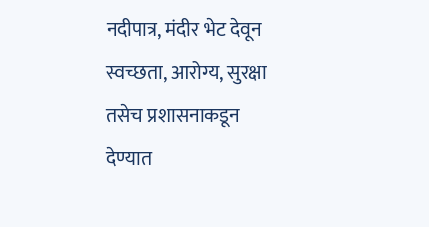नदीपात्र, मंदीर भेट देवून स्वच्छता, आरोग्य, सुरक्षा तसेच प्रशासनाकडून देण्यात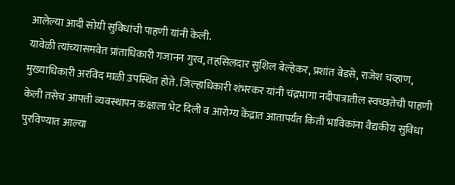आलेल्या आदी सोयी सुविधांची पाहणी यांनी केली.
यावेळी त्यांच्यासमवेत प्रांताधिकारी गजानन गुरव, तहसिलदार सुशिल बेल्हेकर, प्रशांत बेडसे, राजेश चव्हाण, मुख्याधिकारी अरविंद माळी उपस्थित होते. जिल्हाधिकारी शंभरकर यांनी चंद्रभागा नदीपात्रातील स्वच्छतेची पाहणी केली तसेच आपत्ती व्यवस्थापन कक्षाला भेट दिली व आरोग्य केंद्रात आतापर्यंत किती भाविकांना वैद्यकीय सुविधा पुरविण्यात आल्या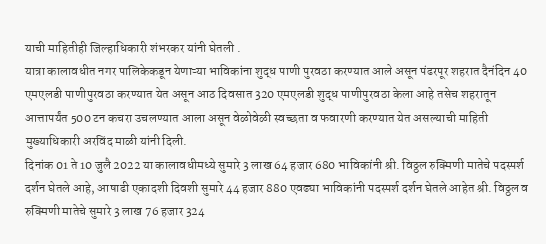याची माहितीही जिल्हाधिकारी शंभरकर यांनी घेतली .
यात्रा कालावधीत नगर पालिकेकडून येणाऱ्या भाविकांना शुद्ध पाणी पुरवठा करण्यात आले असून पंढरपूर शहरात दैनंदिन 40 एमएलडी पाणीपुरवठा करण्यात येत असून आठ दिवसात 320 एमएलडी शुद्ध पाणीपुरवठा केला आहे तसेच शहरातून आत्तापर्यंत 500 टन कचरा उचलण्यात आला असून वेळोवेळी स्वच्छता व फवारणी करण्यात येत असल्याची माहिती मुख्याधिकारी अरविंद माळी यांनी दिली.
दिनांक 01 ते 10 जुलै 2022 या कालावधीमध्ये सुमारे 3 लाख 64 हजार 680 भाविकांनी श्री. विठ्ठल रुक्मिणी मातेचे पदस्पर्श दर्शन घेतले आहे, आषाढी एकादशी दिवशी सुमारे 44 हजार 880 एवढ्या भाविकांनी पदस्पर्श दर्शन घेतले आहेत श्री. विठ्ठल व रुक्मिणी मातेचे सुमारे 3 लाख 76 हजार 324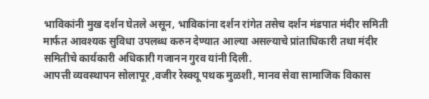भाविकांनी मुख दर्शन घेतले असून, भाविकांना दर्शन रांगेत तसेच दर्शन मंडपात मंदीर समिती मार्फत आवश्यक सुविधा उपलब्ध करुन देण्यात आल्या असल्याचे प्रांताधिकारी तथा मंदीर समितीचे कार्यकारी अधिकारी गजानन गुरव यांनी दिली.
आपत्ती व्यवस्थापन सोलापूर ,वजीर रेस्क्यू पथक मुळशी, मानव सेवा सामाजिक विकास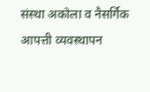संस्था अकोला व नैसर्गिक आपत्ती व्यवस्थापन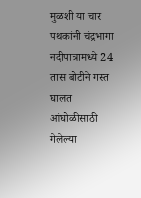मुळशी या चार पथकांनी चंद्रभागा नदीपात्रामध्ये 24 तास बोटीने गस्त घालत आंघोळीसाठी गेलेल्या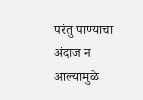परंतु पाण्याचा अंदाज न आल्यामुळे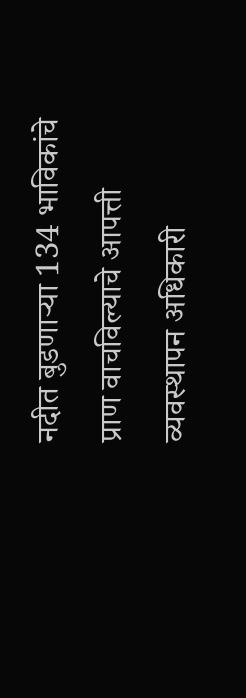नदीत बुडणाऱ्या 134 भाविकांचे प्राण वाचविल्याचे आपत्ती व्यवस्थापन अधिकारी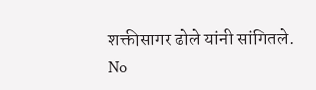शक्तीसागर ढोले यांनी सांगितले.
No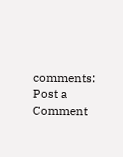comments:
Post a Comment